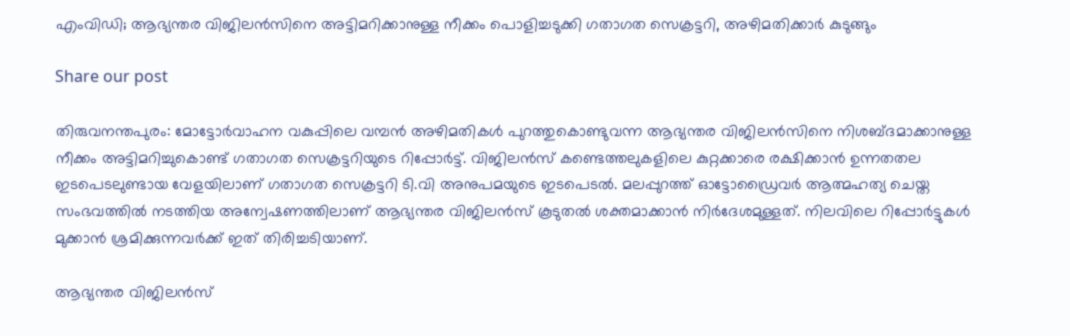എംവിഡി; ആഭ്യന്തര വിജിലൻസിനെ അട്ടിമറിക്കാനുള്ള നീക്കം പൊളിച്ചടുക്കി ഗതാഗത സെക്രട്ടറി, അഴിമതിക്കാർ കുടുങ്ങും

Share our post

തിരുവനന്തപുരം: മോട്ടോർവാഹന വകുപ്പിലെ വമ്പൻ അഴിമതികൾ പുറത്തുകൊണ്ടുവന്ന ആഭ്യന്തര വിജിലൻസിനെ നിശബ്ദമാക്കാനുള്ള നീക്കം അട്ടിമറിച്ചുകൊണ്ട് ഗതാഗത സെക്രട്ടറിയുടെ റിപ്പോർട്ട്. വിജിലൻസ് കണ്ടെത്തലുകളിലെ കുറ്റക്കാരെ രക്ഷിക്കാൻ ഉന്നതതല ഇടപെടലുണ്ടായ വേളയിലാണ് ഗതാഗത സെക്രട്ടറി ടി.വി അനുപമയുടെ ഇടപെടൽ. മലപ്പുറത്ത് ഓട്ടോഡ്രൈവർ ആത്മഹത്യ ചെയ്ത സംഭവത്തിൽ നടത്തിയ അന്വേഷണത്തിലാണ് ആഭ്യന്തര വിജിലൻസ് കൂടുതൽ ശക്തമാക്കാൻ നിർദേശമുള്ളത്. നിലവിലെ റിപ്പോർട്ടുകൾ മുക്കാൻ ശ്രമിക്കുന്നവർക്ക് ഇത് തിരിച്ചടിയാണ്.

ആഭ്യന്തര വിജിലൻസ്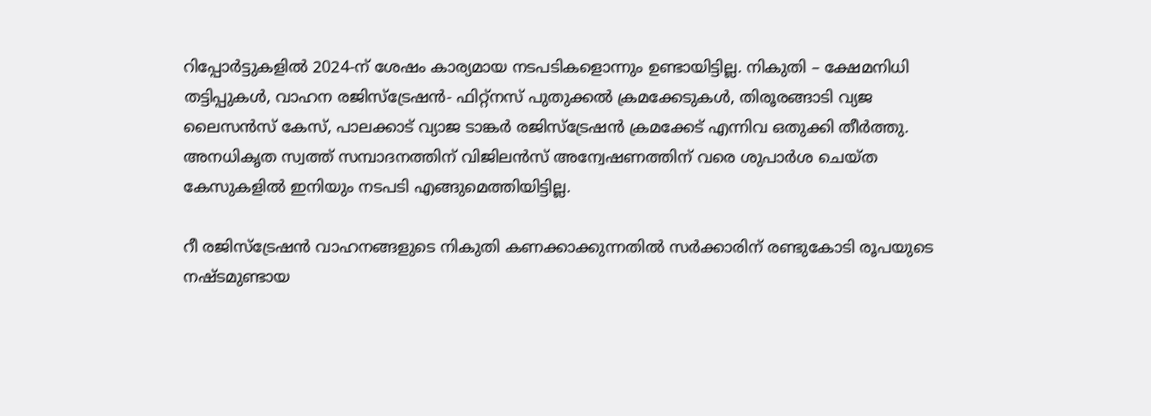റിപ്പോർട്ടുകളിൽ 2024-ന് ശേഷം കാര്യമായ നടപടികളൊന്നും ഉണ്ടായിട്ടില്ല. നികുതി – ക്ഷേമനിധി തട്ടിപ്പുകൾ, വാഹന രജിസ്ട്രേഷൻ- ഫിറ്റ്നസ് പുതുക്കൽ ക്രമക്കേടുകൾ, തിരൂരങ്ങാടി വ്യജ ലൈസൻസ് കേസ്, പാലക്കാട് വ്യാജ ടാങ്കർ രജിസ്ട്രേഷൻ ക്രമക്കേട് എന്നിവ ഒതുക്കി തീർത്തു. അനധികൃത സ്വത്ത് സമ്പാദനത്തിന് വിജിലൻസ് അന്വേഷണത്തിന് വരെ ശുപാർശ ചെയ്ത കേസുകളിൽ ഇനിയും നടപടി എങ്ങുമെത്തിയിട്ടില്ല.

റീ രജിസ്ട്രേഷൻ വാഹനങ്ങളുടെ നികുതി കണക്കാക്കുന്നതിൽ സർക്കാരിന് രണ്ടുകോടി രൂപയുടെ നഷ്ടമുണ്ടായ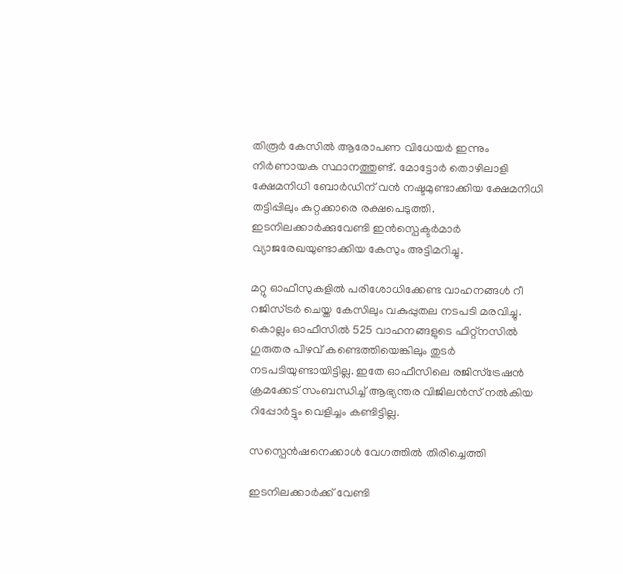തിരൂർ കേസിൽ ആരോപണ വിധേയർ ഇന്നും നിർണായക സ്ഥാനത്തുണ്ട്. മോട്ടോർ തൊഴിലാളി ക്ഷേമനിധി ബോർഡിന് വൻ നഷ്ടമുണ്ടാക്കിയ ക്ഷേമനിധി തട്ടിപ്പിലും കുറ്റക്കാരെ രക്ഷപെടുത്തി. ഇടനിലക്കാർക്കുവേണ്ടി ഇൻസ്പെക്ടർമാർ വ്യാജരേഖയുണ്ടാക്കിയ കേസും അട്ടിമറിച്ചു.

മറ്റു ഓഫീസുകളിൽ പരിശോധിക്കേണ്ട വാഹനങ്ങൾ റീ റജിസ്ട്രർ ചെയ്ത കേസിലും വകുപ്പുതല നടപടി മരവിച്ചു. കൊല്ലം ഓഫീസിൽ 525 വാഹനങ്ങളുടെ ഫിറ്റ്നസിൽ ഗുരുതര പിഴവ് കണ്ടെത്തിയെങ്കിലും തുടർ നടപടിയുണ്ടായിട്ടില്ല. ഇതേ ഓഫീസിലെ രജിസ്ട്രേഷൻ ക്രമക്കേട് സംബന്ധിച്ച് ആഭ്യന്തര വിജിലൻസ് നൽകിയ റിപ്പോർട്ടും വെളിച്ചം കണ്ടിട്ടില്ല.

സസ്പെൻഷനെക്കാൾ വേഗത്തിൽ തിരിച്ചെത്തി

ഇടനിലക്കാർക്ക് വേണ്ടി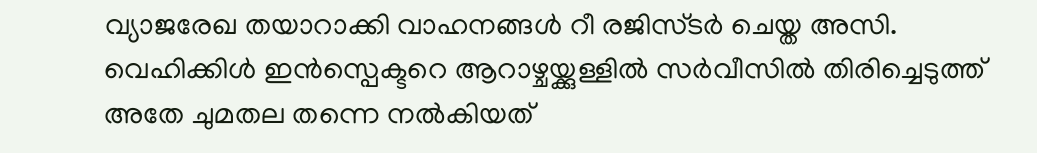വ്യാജരേഖ തയാറാക്കി വാഹനങ്ങൾ റീ രജിസ്ടർ ചെയ്ത അസി. വെഹിക്കിൾ ഇൻസ്പെക്ടറെ ആറാഴ്ചയ്ക്കുള്ളിൽ സർവീസിൽ തിരിച്ചെടുത്ത് അതേ ചുമതല തന്നെ നൽകിയത്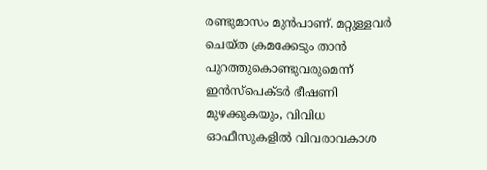രണ്ടുമാസം മുൻപാണ്. മറ്റുള്ളവർ ചെയ്ത ക്രമക്കേടും താൻ പുറത്തുകൊണ്ടുവരുമെന്ന് ഇൻസ്പെക്ടർ ഭീഷണി മുഴക്കുകയും, വിവിധ ഓഫീസുകളിൽ വിവരാവകാശ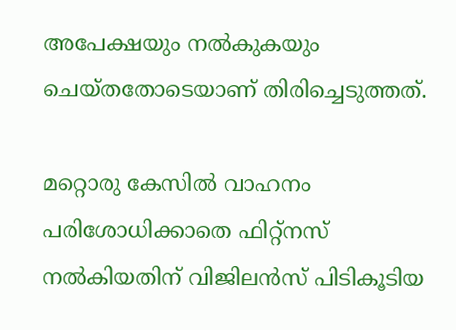അപേക്ഷയും നൽകുകയും ചെയ്തതോടെയാണ് തിരിച്ചെടുത്തത്.

മറ്റൊരു കേസിൽ വാഹനം പരിശോധിക്കാതെ ഫിറ്റ്നസ് നൽകിയതിന് വിജിലൻസ് പിടികൂടിയ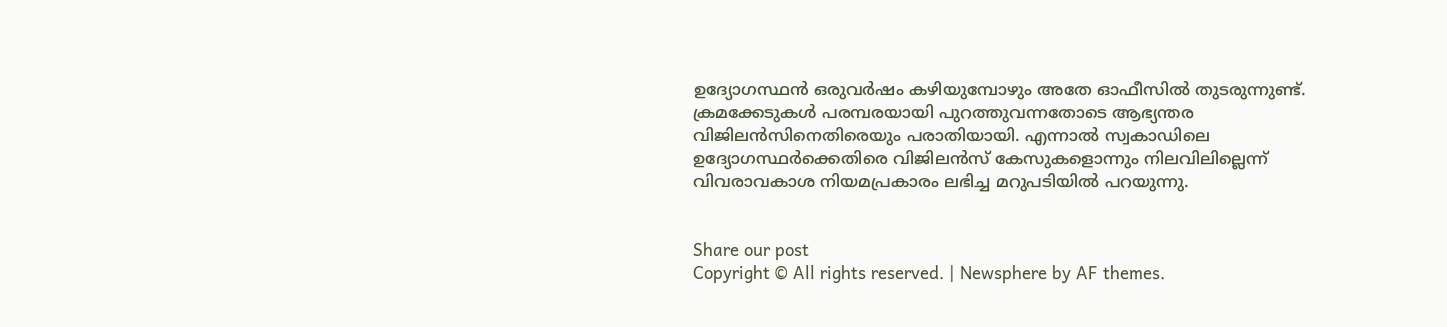ഉദ്യോഗസ്ഥൻ ഒരുവർഷം കഴിയുമ്പോഴും അതേ ഓഫീസിൽ തുടരുന്നുണ്ട്. ക്രമക്കേടുകൾ പരമ്പരയായി പുറത്തുവന്നതോടെ ആഭ്യന്തര വിജിലൻസിനെതിരെയും പരാതിയായി. എന്നാൽ സ്വകാഡിലെ ഉദ്യോഗസ്ഥർക്കെതിരെ വിജിലൻസ് കേസുകളൊന്നും നിലവിലില്ലെന്ന് വിവരാവകാശ നിയമപ്രകാരം ലഭിച്ച മറുപടിയിൽ പറയുന്നു.


Share our post
Copyright © All rights reserved. | Newsphere by AF themes.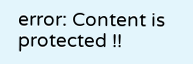error: Content is protected !!